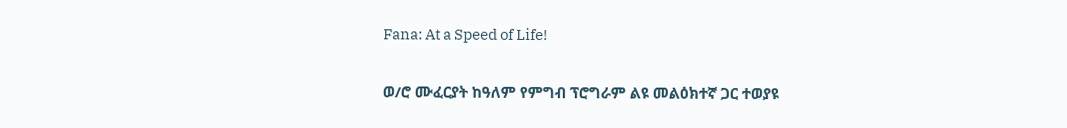Fana: At a Speed of Life!

ወ/ሮ ሙፈርያት ከዓለም የምግብ ፕሮግራም ልዩ መልዕክተኛ ጋር ተወያዩ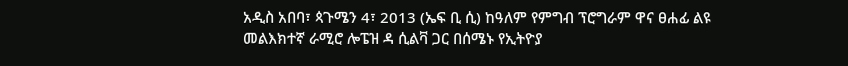አዲስ አበባ፣ ጳጉሜን 4፣ 2013 (ኤፍ ቢ ሲ) ከዓለም የምግብ ፕሮግራም ዋና ፀሐፊ ልዩ መልእክተኛ ራሚሮ ሎፔዝ ዳ ሲልቫ ጋር በሰሜኑ የኢትዮያ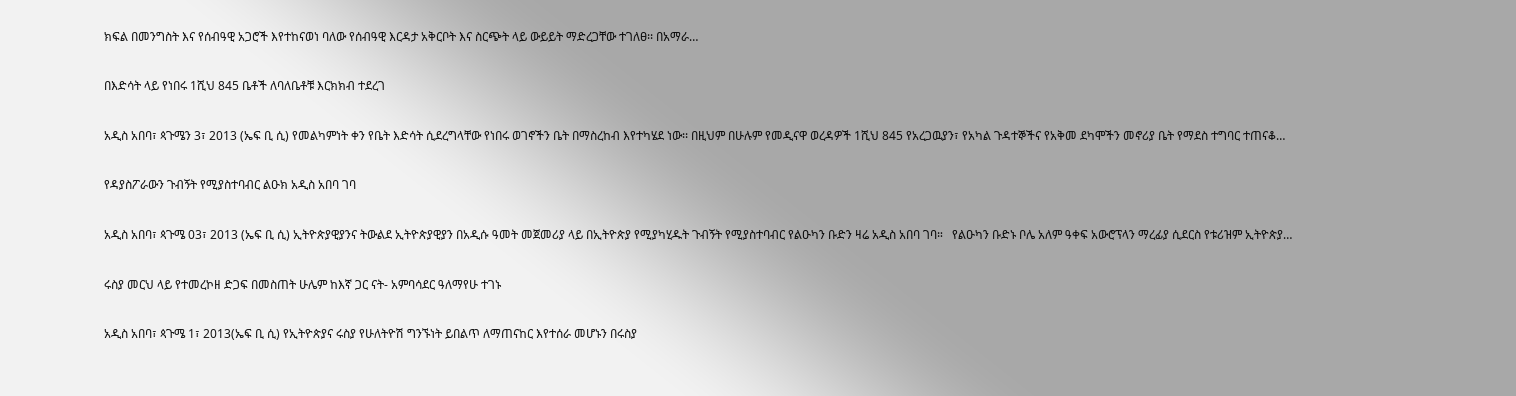ክፍል በመንግስት እና የሰብዓዊ አጋሮች እየተከናወነ ባለው የሰብዓዊ እርዳታ አቅርቦት እና ስርጭት ላይ ውይይት ማድረጋቸው ተገለፀ፡፡ በአማራ…

በእድሳት ላይ የነበሩ 1ሺህ 845 ቤቶች ለባለቤቶቹ እርክክብ ተደረገ

አዲስ አበባ፣ ጳጉሜን 3፣ 2013 (ኤፍ ቢ ሲ) የመልካምነት ቀን የቤት እድሳት ሲደረግላቸው የነበሩ ወገኖችን ቤት በማስረከብ እየተካሄደ ነው፡፡ በዚህም በሁሉም የመዲናዋ ወረዳዎች 1ሺህ 845 የአረጋዉያን፣ የአካል ጉዳተኞችና የአቅመ ደካሞችን መኖሪያ ቤት የማደስ ተግባር ተጠናቆ…

የዳያስፖራውን ጉብኝት የሚያስተባብር ልዑክ አዲስ አበባ ገባ

አዲስ አበባ፣ ጳጉሜ 03፣ 2013 (ኤፍ ቢ ሲ) ኢትዮጵያዊያንና ትውልደ ኢትዮጵያዊያን በአዲሱ ዓመት መጀመሪያ ላይ በኢትዮጵያ የሚያካሂዱት ጉብኝት የሚያስተባብር የልዑካን ቡድን ዛሬ አዲስ አበባ ገባ።   የልዑካን ቡድኑ ቦሌ አለም ዓቀፍ አውሮፕላን ማረፊያ ሲደርስ የቱሪዝም ኢትዮጵያ…

ሩስያ መርህ ላይ የተመረኮዘ ድጋፍ በመስጠት ሁሌም ከእኛ ጋር ናት- አምባሳደር ዓለማየሁ ተገኑ

አዲስ አበባ፣ ጳጉሜ 1፣ 2013(ኤፍ ቢ ሲ) የኢትዮጵያና ሩስያ የሁለትዮሽ ግንኙነት ይበልጥ ለማጠናከር እየተሰራ መሆኑን በሩስያ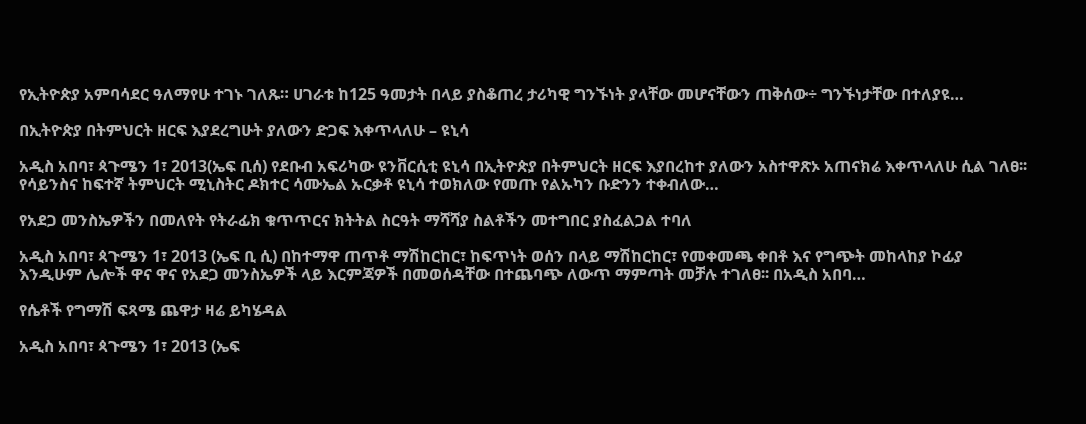የኢትዮጵያ አምባሳደር ዓለማየሁ ተገኑ ገለጹ። ሀገራቱ ከ125 ዓመታት በላይ ያስቆጠረ ታሪካዊ ግንኙነት ያላቸው መሆናቸውን ጠቅሰው÷ ግንኙነታቸው በተለያዩ…

በኢትዮጵያ በትምህርት ዘርፍ እያደረግሁት ያለውን ድጋፍ እቀጥላለሁ – ዩኒሳ

አዲስ አበባ፣ ጳጉሜን 1፣ 2013(ኤፍ ቢሰ) የደቡብ አፍሪካው ዩንቨርሲቲ ዩኒሳ በኢትዮጵያ በትምህርት ዘርፍ እያበረከተ ያለውን አስተዋጽኦ አጠናክሬ እቀጥላለሁ ሲል ገለፀ፡፡ የሳይንስና ከፍተኛ ትምህርት ሚኒስትር ዶክተር ሳሙኤል ኡርቃቶ ዩኒሳ ተወክለው የመጡ የልኡካን ቡድንን ተቀብለው…

የአደጋ መንስኤዎችን በመለየት የትራፊክ ቁጥጥርና ክትትል ስርዓት ማሻሻያ ስልቶችን መተግበር ያስፈልጋል ተባለ

አዲስ አበባ፣ ጳጉሜን 1፣ 2013 (ኤፍ ቢ ሲ) በከተማዋ ጠጥቶ ማሽከርከር፣ ከፍጥነት ወሰን በላይ ማሽከርከር፣ የመቀመጫ ቀበቶ እና የግጭት መከላከያ ኮፊያ እንዲሁም ሌሎች ዋና ዋና የአደጋ መንስኤዎች ላይ እርምጃዎች በመወሰዳቸው በተጨባጭ ለውጥ ማምጣት መቻሉ ተገለፀ፡፡ በአዲስ አበባ…

የሴቶች የግማሽ ፍጻሜ ጨዋታ ዛሬ ይካሄዳል

አዲስ አበባ፣ ጳጉሜን 1፣ 2013 (ኤፍ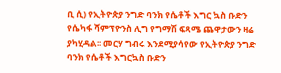ቢ ሲ) የኢትዮጵያ ንግድ ባንክ የሴቶች እግር ኳስ ቡድን የሴካፋ ሻምፕዮንስ ሊግ የግማሽ ፍጻሜ ጨዋታውን ዛሬ ያካሂዳል፡፡ መርሃ ግብሩ እንደሚያሳየው የኢትዮጵያ ንግድ ባንክ የሴቶች እግርኳስ ቡድን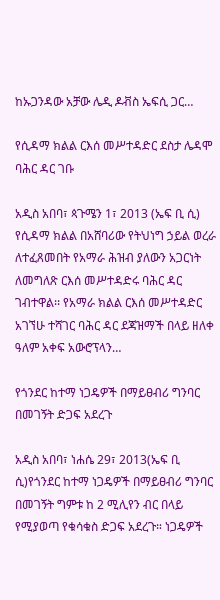ከኡጋንዳው አቻው ሌዲ ዶቭስ ኤፍሲ ጋር…

የሲዳማ ክልል ርእሰ መሥተዳድር ደስታ ሌዳሞ ባሕር ዳር ገቡ

አዲስ አበባ፣ ጳጉሜን 1፣ 2013 (ኤፍ ቢ ሲ) የሲዳማ ክልል በአሸባሪው የትህነግ ኃይል ወረራ ለተፈጸመበት የአማራ ሕዝብ ያለውን አጋርነት ለመግለጽ ርእሰ መሥተዳድሩ ባሕር ዳር ገብተዋል፡፡ የአማራ ክልል ርእሰ መሥተዳድር አገኘሁ ተሻገር ባሕር ዳር ደጃዝማች በላይ ዘለቀ ዓለም አቀፍ አውሮፕላን…

የጎንደር ከተማ ነጋዴዎች በማይፀብሪ ግንባር በመገኝት ድጋፍ አደረጉ

አዲስ አበባ፣ ነሐሴ 29፣ 2013(ኤፍ ቢ ሲ)የጎንደር ከተማ ነጋዴዎች በማይፀብሪ ግንባር በመገኝት ግምቱ ከ 2 ሚሊየን ብር በላይ የሚያወጣ የቁሳቁስ ድጋፍ አደረጉ። ነጋዴዎች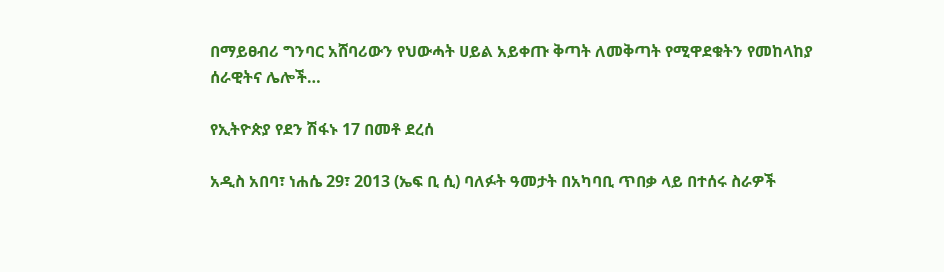በማይፀብሪ ግንባር አሸባሪውን የህውሓት ሀይል አይቀጡ ቅጣት ለመቅጣት የሚዋደቁትን የመከላከያ ሰራዊትና ሌሎች…

የኢትዮጵያ የደን ሽፋኑ 17 በመቶ ደረሰ

አዲስ አበባ፣ ነሐሴ 29፣ 2013 (ኤፍ ቢ ሲ) ባለፉት ዓመታት በአካባቢ ጥበቃ ላይ በተሰሩ ስራዎች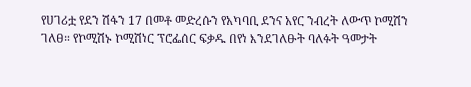የሀገሪቷ የደን ሽፋን 17 በመቶ መድረሱን የአካባቢ ደንና አየር ንብረት ለውጥ ኮሚሽን ገለፀ። የኮሚሽኑ ኮሚሽነር ፕሮፌሰር ፍቃዱ በየነ እንደገለፁት ባለፉት ዓመታት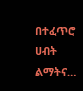በተፈጥሮ ሀብት ልማትና…